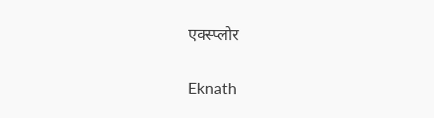एक्स्प्लोर

Eknath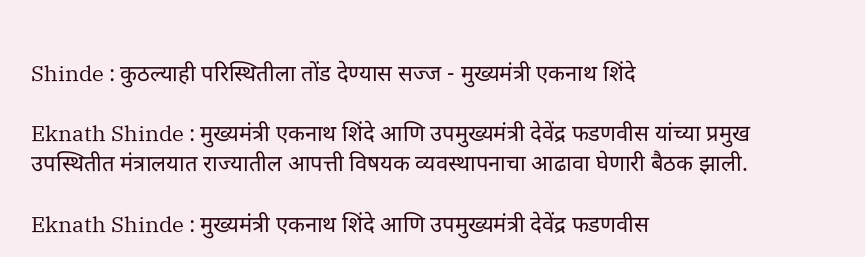Shinde : कुठल्याही परिस्थितीला तोंड देण्यास सज्ज - मुख्यमंत्री एकनाथ शिंदे

Eknath Shinde : मुख्यमंत्री एकनाथ शिंदे आणि उपमुख्यमंत्री देवेंद्र फडणवीस यांच्या प्रमुख उपस्थितीत मंत्रालयात राज्यातील आपत्ती विषयक व्यवस्थापनाचा आढावा घेणारी बैठक झाली.

Eknath Shinde : मुख्यमंत्री एकनाथ शिंदे आणि उपमुख्यमंत्री देवेंद्र फडणवीस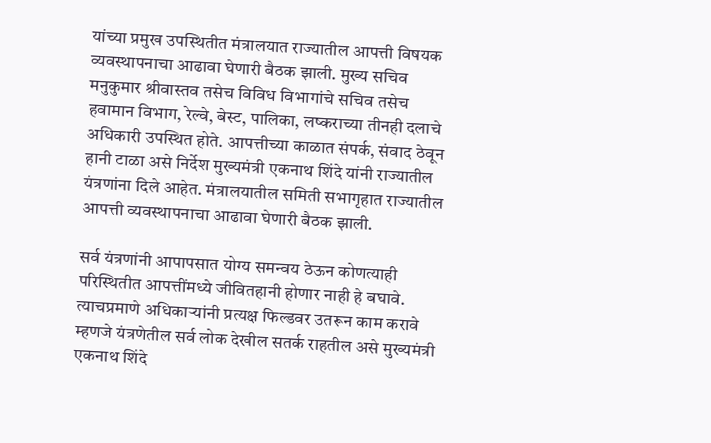यांच्या प्रमुख उपस्थितीत मंत्रालयात राज्यातील आपत्ती विषयक व्यवस्थापनाचा आढावा घेणारी बैठक झाली. मुख्य सचिव मनुकुमार श्रीवास्तव तसेच विविध विभागांचे सचिव तसेच हवामान विभाग, रेल्वे, बेस्ट, पालिका, लष्कराच्या तीनही दलाचे अधिकारी उपस्थित होते. आपत्तीच्या काळात संपर्क, संवाद ठेवून हानी टाळा असे निर्देश मुख्यमंत्री एकनाथ शिंदे यांनी राज्यातील यंत्रणांना दिले आहेत. मंत्रालयातील समिती सभागृहात राज्यातील आपत्ती व्यवस्थापनाचा आढावा घेणारी बैठक झाली.

सर्व यंत्रणांनी आपापसात योग्य समन्वय ठेऊन कोणत्याही परिस्थितीत आपत्तींमध्ये जीवितहानी होणार नाही हे बघावे.  त्याचप्रमाणे अधिकाऱ्यांनी प्रत्यक्ष फिल्डवर उतरून काम करावे म्हणजे यंत्रणेतील सर्व लोक देखील सतर्क राहतील असे मुख्यमंत्री एकनाथ शिंदे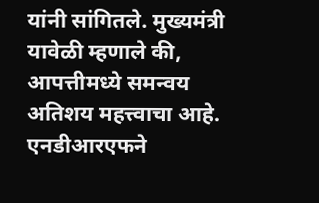यांनी सांगितले. मुख्यमंत्री यावेळी म्हणाले की, आपत्तीमध्ये समन्वय अतिशय महत्त्वाचा आहे. एनडीआरएफने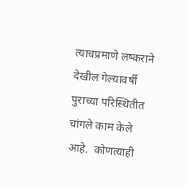त्याचप्रमाणे लष्कराने देखील गेल्यावर्षी पुराच्या परिस्थितीत चांगले काम केले आहे.  कोणत्याही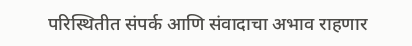परिस्थितीत संपर्क आणि संवादाचा अभाव राहणार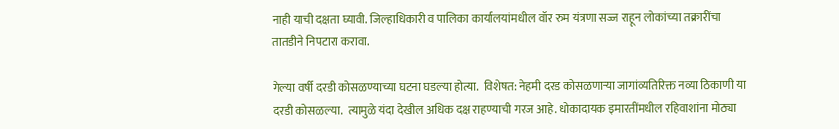नाही याची दक्षता घ्यावी. जिल्हाधिकारी व पालिका कार्यालयांमधील वॉर रुम यंत्रणा सज्ज राहून लोकांच्या तक्रारींचा तातडीने निपटारा करावा.

गेल्या वर्षी दरडी कोसळण्याच्या घटना घडल्या होत्या.  विशेषत: नेहमी दरड कोसळणाऱ्या जागांव्यतिरिक्त नव्या ठिकाणी या दरडी कोसळल्या.  त्यामुळे यंदा देखील अधिक दक्ष राहण्याची गरज आहे. धोकादायक इमारतींमधील रहिवाशांना मोठ्या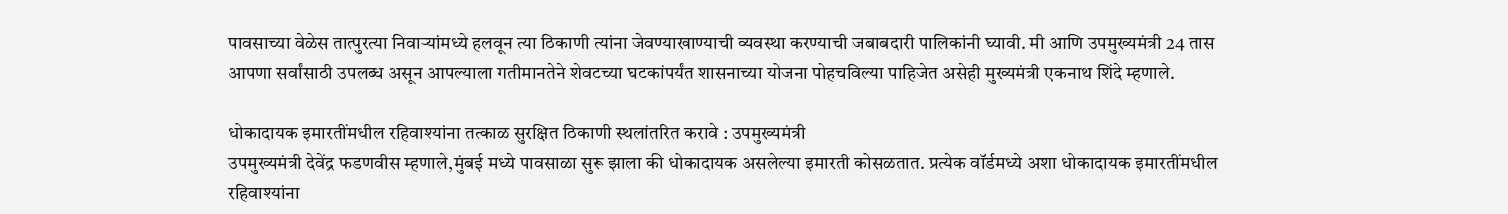पावसाच्या वेळेस तात्पुरत्या निवाऱ्यांमध्ये हलवून त्या ठिकाणी त्यांना जेवण्याखाण्याची व्यवस्था करण्याची जबाबदारी पालिकांनी घ्यावी. मी आणि उपमुख्यमंत्री 24 तास आपणा सर्वांसाठी उपलब्ध असून आपल्याला गतीमानतेने शेवटच्या घटकांपर्यंत शासनाच्या योजना पोहचविल्या पाहिजेत असेही मुख्यमंत्री एकनाथ शिंदे म्हणाले.

धोकादायक इमारतींमधील रहिवाश्यांना तत्काळ सुरक्षित ठिकाणी स्थलांतरित करावे : उपमुख्यमंत्री
उपमुख्यमंत्री देवेंद्र फडणवीस म्हणाले,मुंबई मध्ये पावसाळा सुरू झाला की धोकादायक असलेल्या इमारती कोसळतात. प्रत्येक वॉर्डमध्ये अशा धोकादायक इमारतींमधील रहिवाश्यांना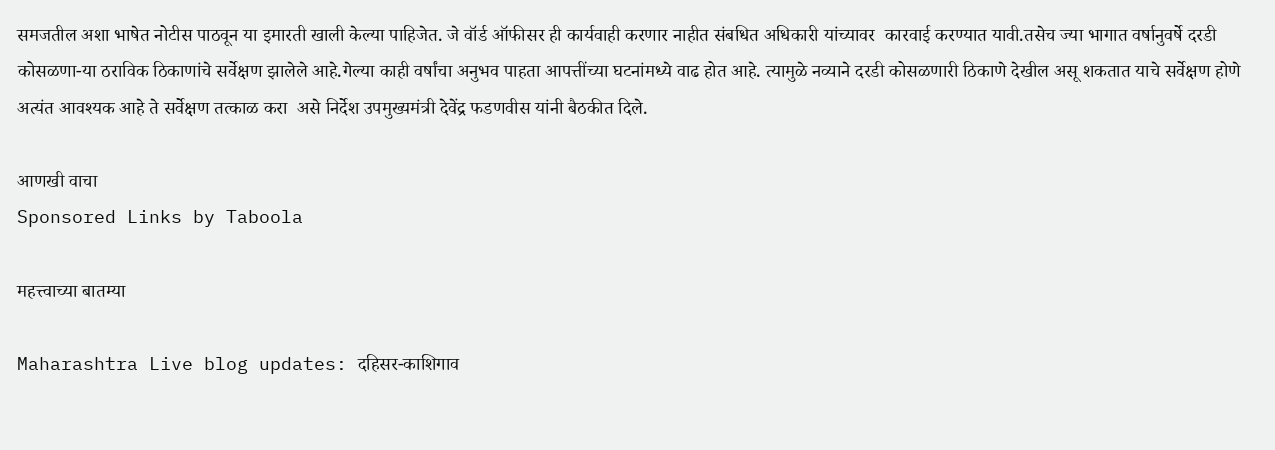समजतील अशा भाषेत नोटीस पाठवून या इमारती खाली केल्या पाहिजेत. जे वॉर्ड ऑफीसर ही कार्यवाही करणार नाहीत संबधित अधिकारी यांच्यावर  कारवाई करण्यात यावी.तसेच ज्या भागात वर्षानुवर्षे दरडी कोसळणा-या ठराविक ठिकाणांचे सर्वेक्षण झालेले आहे.गेल्या काही वर्षांचा अनुभव पाहता आपत्तींच्या घटनांमध्ये वाढ होत आहे. त्यामुळे नव्याने दरडी कोसळणारी ठिकाणे देखील असू शकतात याचे सर्वेक्षण होणे अत्यंत आवश्यक आहे ते सर्वेक्षण तत्काळ करा  असे निर्देश उपमुख्यमंत्री देवेंद्र फडणवीस यांनी बैठकीत दिले.

आणखी वाचा
Sponsored Links by Taboola

महत्त्वाच्या बातम्या

Maharashtra Live blog updates: दहिसर-काशिगाव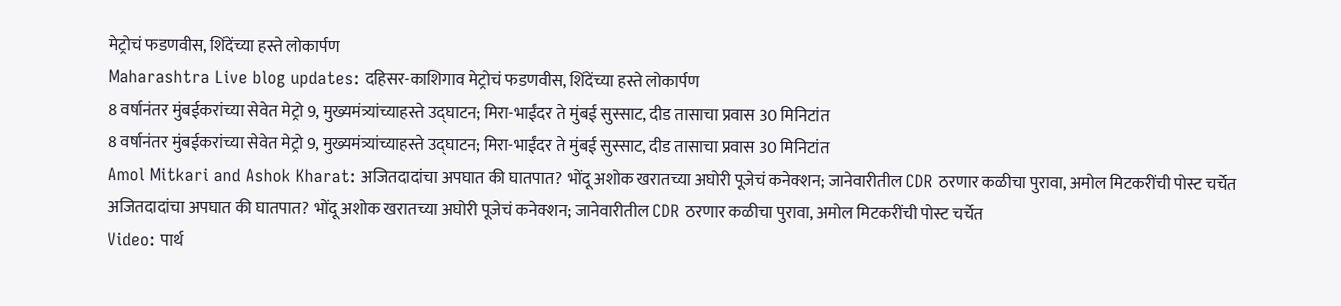मेट्रोचं फडणवीस, शिंदेंच्या हस्ते लोकार्पण
Maharashtra Live blog updates: दहिसर-काशिगाव मेट्रोचं फडणवीस, शिंदेंच्या हस्ते लोकार्पण
8 वर्षानंतर मुंबईकरांच्या सेवेत मेट्रो 9, मुख्यमंत्र्यांच्याहस्ते उद्घाटन; मिरा-भाईंदर ते मुंबई सुस्साट, दीड तासाचा प्रवास 30 मिनिटांत
8 वर्षानंतर मुंबईकरांच्या सेवेत मेट्रो 9, मुख्यमंत्र्यांच्याहस्ते उद्घाटन; मिरा-भाईंदर ते मुंबई सुस्साट, दीड तासाचा प्रवास 30 मिनिटांत
Amol Mitkari and Ashok Kharat: अजितदादांचा अपघात की घातपात? भोंदू अशोक खरातच्या अघोरी पूजेचं कनेक्शन; जानेवारीतील CDR ठरणार कळीचा पुरावा, अमोल मिटकरींची पोस्ट चर्चेत
अजितदादांचा अपघात की घातपात? भोंदू अशोक खरातच्या अघोरी पूजेचं कनेक्शन; जानेवारीतील CDR ठरणार कळीचा पुरावा, अमोल मिटकरींची पोस्ट चर्चेत
Video: पार्थ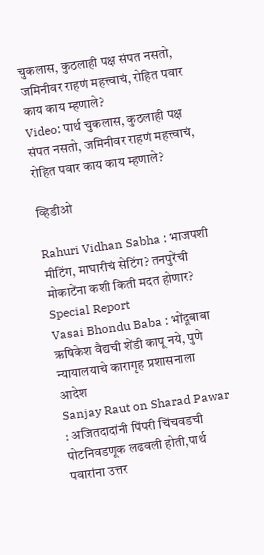चुकलास, कुठलाही पक्ष संपत नसतो, जमिनीवर राहणं महत्त्वाचं, रोहित पवार काय काय म्हणाले?
Video: पार्थ चुकलास, कुठलाही पक्ष संपत नसतो, जमिनीवर राहणं महत्त्वाचं, रोहित पवार काय काय म्हणाले?

व्हिडीओ

Rahuri Vidhan Sabha : भाजपशी मीटिंग, माघारीचं सेटिंग? तनपुरेंची मोकाटेंना कशी किती मदत होणार? Special Report
Vasai Bhondu Baba : भोंदूबाबा ऋषिकेश वैद्यची शेंडी कापू नये, पुणे न्यायालयाचे कारागृह प्रशासनाला आदेश
Sanjay Raut on Sharad Pawar : अजितदादांनी पिंपरी चिंचवडची पोटनिवडणूक लढवली होती,पार्थ पवारांना उत्तर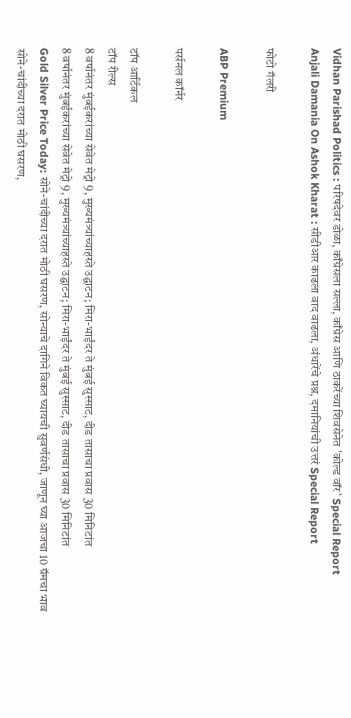Vidhan Parishad Politics : परिषदेवर डोळा, काँग्रेसला सल्ला, काँग्रेस आणि ठाकरेंच्या शिवसेनेत 'कोल्ड वॉर' Special Report
Anjali Damania On Ashok Kharat : सीडीआर काढला वाद वाढला, अंधारेंचे प्रश्न, दमानियांची उत्तरं Special Report

फोटो गॅलरी

ABP Premium

पर्सनल कॉर्नर

टॉप आर्टिकल
टॉप रील्स
8 वर्षानंतर मुंबईकरांच्या सेवेत मेट्रो 9, मुख्यमंत्र्यांच्याहस्ते उद्घाटन; मिरा-भाईंदर ते मुंबई सुस्साट, दीड तासाचा प्रवास 30 मिनिटांत
8 वर्षानंतर मुंबईकरांच्या सेवेत मेट्रो 9, मुख्यमंत्र्यांच्याहस्ते उद्घाटन; मिरा-भाईंदर ते मुंबई सुस्साट, दीड तासाचा प्रवास 30 मिनिटांत
Gold Silver Price Today: सोने-चांदीच्या दरात मोठी घसरण, सोन्याचे दागिने विकत घ्यायची सुवर्णसंधी, जाणून घ्या आजचा 10 ग्रॅमचा भाव
सोने-चांदीच्या दरात मोठी घसरण,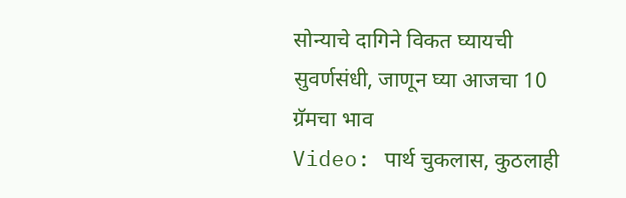सोन्याचे दागिने विकत घ्यायची सुवर्णसंधी, जाणून घ्या आजचा 10 ग्रॅमचा भाव
Video: पार्थ चुकलास, कुठलाही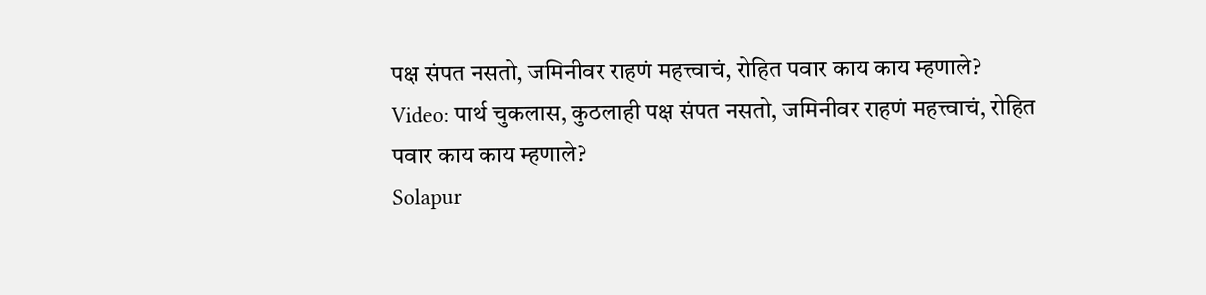पक्ष संपत नसतो, जमिनीवर राहणं महत्त्वाचं, रोहित पवार काय काय म्हणाले?
Video: पार्थ चुकलास, कुठलाही पक्ष संपत नसतो, जमिनीवर राहणं महत्त्वाचं, रोहित पवार काय काय म्हणाले?
Solapur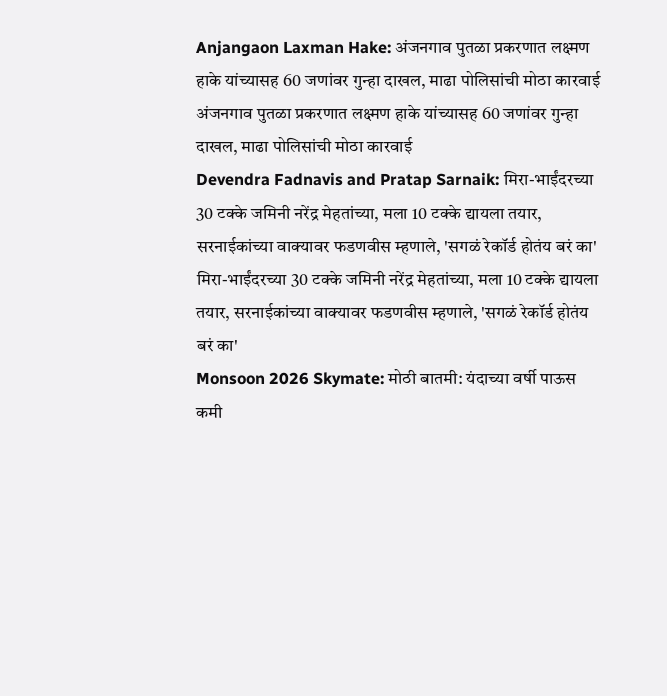Anjangaon Laxman Hake: अंजनगाव पुतळा प्रकरणात लक्ष्मण हाके यांच्यासह 60 जणांवर गुन्हा दाखल, माढा पोलिसांची मोठा कारवाई
अंजनगाव पुतळा प्रकरणात लक्ष्मण हाके यांच्यासह 60 जणांवर गुन्हा दाखल, माढा पोलिसांची मोठा कारवाई
Devendra Fadnavis and Pratap Sarnaik: मिरा-भाईंदरच्या 30 टक्के जमिनी नरेंद्र मेहतांच्या, मला 10 टक्के द्यायला तयार, सरनाईकांच्या वाक्यावर फडणवीस म्हणाले, 'सगळं रेकॉर्ड होतंय बरं का'
मिरा-भाईंदरच्या 30 टक्के जमिनी नरेंद्र मेहतांच्या, मला 10 टक्के द्यायला तयार, सरनाईकांच्या वाक्यावर फडणवीस म्हणाले, 'सगळं रेकॉर्ड होतंय बरं का'
Monsoon 2026 Skymate: मोठी बातमी: यंदाच्या वर्षी पाऊस कमी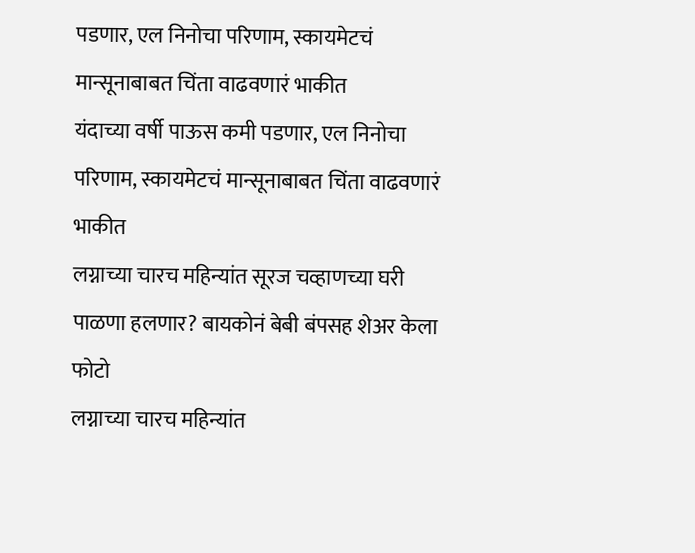पडणार, एल निनोचा परिणाम, स्कायमेटचं मान्सूनाबाबत चिंता वाढवणारं भाकीत
यंदाच्या वर्षी पाऊस कमी पडणार, एल निनोचा परिणाम, स्कायमेटचं मान्सूनाबाबत चिंता वाढवणारं भाकीत
लग्नाच्या चारच महिन्यांत सूरज चव्हाणच्या घरी पाळणा हलणार? बायकोनं बेबी बंपसह शेअर केला फोटो
लग्नाच्या चारच महिन्यांत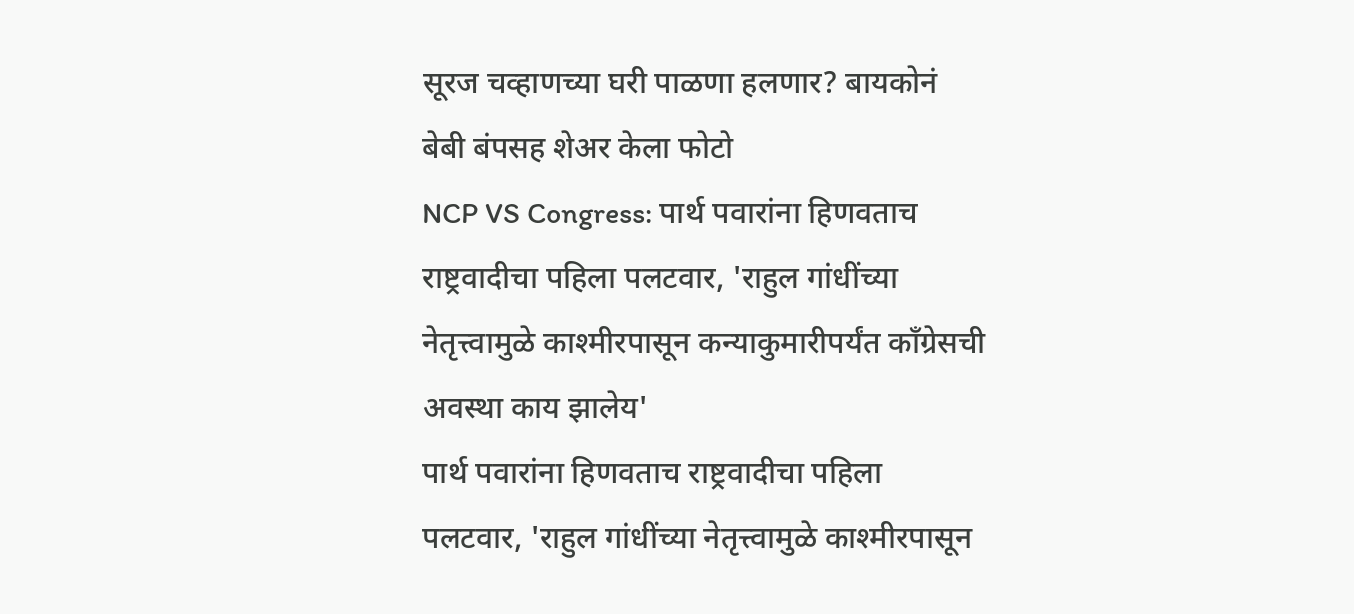सूरज चव्हाणच्या घरी पाळणा हलणार? बायकोनं बेबी बंपसह शेअर केला फोटो
NCP VS Congress: पार्थ पवारांना हिणवताच राष्ट्रवादीचा पहिला पलटवार, 'राहुल गांधींच्या नेतृत्त्वामुळे काश्मीरपासून कन्याकुमारीपर्यंत काँग्रेसची अवस्था काय झालेय'
पार्थ पवारांना हिणवताच राष्ट्रवादीचा पहिला पलटवार, 'राहुल गांधींच्या नेतृत्त्वामुळे काश्मीरपासून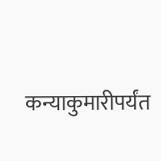कन्याकुमारीपर्यंत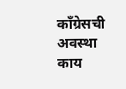काँग्रेसची अवस्था काय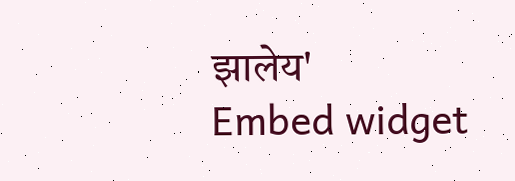झालेय'
Embed widget